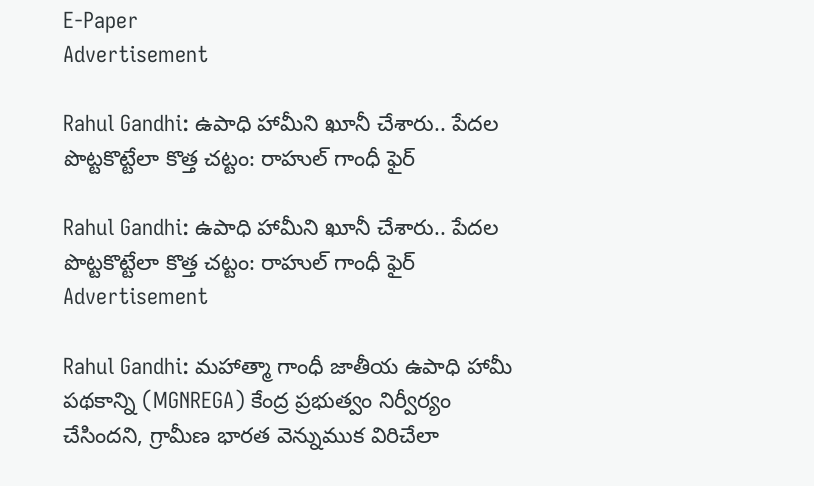E-Paper
Advertisement

Rahul Gandhi: ఉపాధి హామీని ఖూనీ చేశారు.. పేదల పొట్టకొట్టేలా కొత్త చట్టం: రాహుల్ గాంధీ ఫైర్

Rahul Gandhi: ఉపాధి హామీని ఖూనీ చేశారు.. పేదల పొట్టకొట్టేలా కొత్త చట్టం: రాహుల్ గాంధీ ఫైర్
Advertisement

Rahul Gandhi: మహాత్మా గాంధీ జాతీయ ఉపాధి హామీ పథకాన్ని (MGNREGA) కేంద్ర ప్రభుత్వం నిర్వీర్యం చేసిందని, గ్రామీణ భారత వెన్నుముక విరిచేలా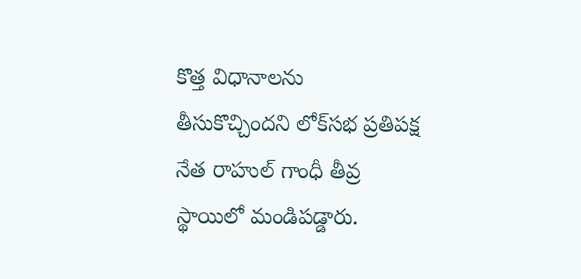కొత్త విధానాలను తీసుకొచ్చిందని లోక్‌సభ ప్రతిపక్ష నేత రాహుల్ గాంధీ తీవ్ర స్థాయిలో మండిపడ్డారు.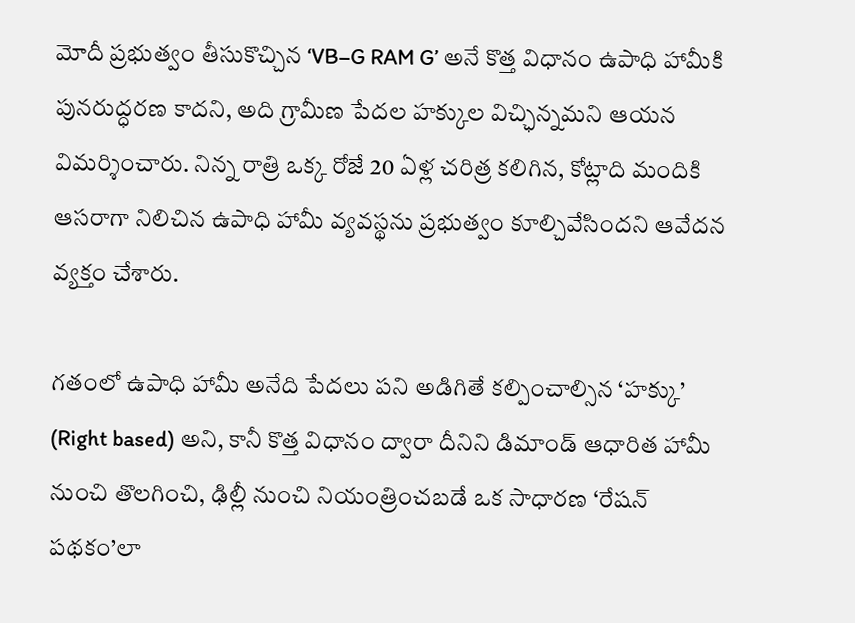మోదీ ప్రభుత్వం తీసుకొచ్చిన ‘VB–G RAM G’ అనే కొత్త విధానం ఉపాధి హామీకి పునరుద్ధరణ కాదని, అది గ్రామీణ పేదల హక్కుల విచ్ఛిన్నమని ఆయన విమర్శించారు. నిన్న రాత్రి ఒక్క రోజే 20 ఏళ్ల చరిత్ర కలిగిన, కోట్లాది మందికి ఆసరాగా నిలిచిన ఉపాధి హామీ వ్యవస్థను ప్రభుత్వం కూల్చివేసిందని ఆవేదన వ్యక్తం చేశారు.

గతంలో ఉపాధి హామీ అనేది పేదలు పని అడిగితే కల్పించాల్సిన ‘హక్కు’ (Right based) అని, కానీ కొత్త విధానం ద్వారా దీనిని డిమాండ్ ఆధారిత హామీ నుంచి తొలగించి, ఢిల్లీ నుంచి నియంత్రించబడే ఒక సాధారణ ‘రేషన్ పథకం’లా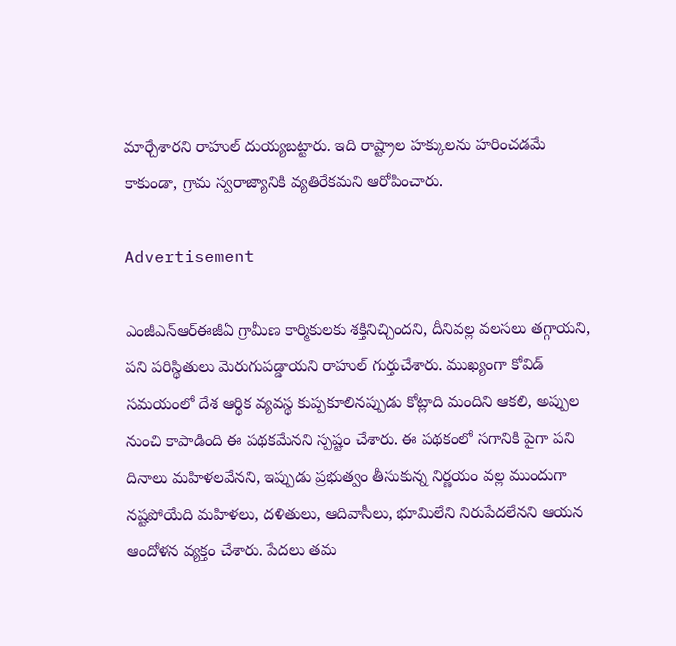మార్చేశారని రాహుల్ దుయ్యబట్టారు. ఇది రాష్ట్రాల హక్కులను హరించడమే కాకుండా, గ్రామ స్వరాజ్యానికి వ్యతిరేకమని ఆరోపించారు.

Advertisement

ఎంజీఎన్‌ఆర్‌ఈజీఏ గ్రామీణ కార్మికులకు శక్తినిచ్చిందని, దీనివల్ల వలసలు తగ్గాయని, పని పరిస్థితులు మెరుగుపడ్డాయని రాహుల్ గుర్తుచేశారు. ముఖ్యంగా కోవిడ్ సమయంలో దేశ ఆర్థిక వ్యవస్థ కుప్పకూలినప్పుడు కోట్లాది మందిని ఆకలి, అప్పుల నుంచి కాపాడింది ఈ పథకమేనని స్పష్టం చేశారు. ఈ పథకంలో సగానికి పైగా పని దినాలు మహిళలవేనని, ఇప్పుడు ప్రభుత్వం తీసుకున్న నిర్ణయం వల్ల ముందుగా నష్టపోయేది మహిళలు, దళితులు, ఆదివాసీలు, భూమిలేని నిరుపేదలేనని ఆయన ఆందోళన వ్యక్తం చేశారు. పేదలు తమ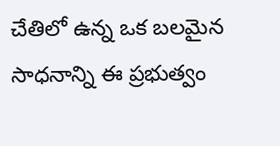చేతిలో ఉన్న ఒక బలమైన సాధనాన్ని ఈ ప్రభుత్వం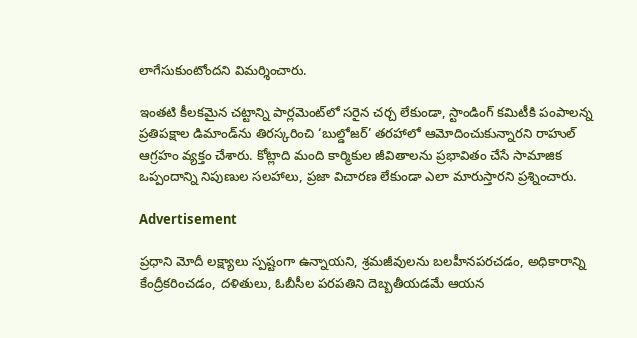లాగేసుకుంటోందని విమర్శించారు.

ఇంతటి కీలకమైన చట్టాన్ని పార్లమెంట్‌లో సరైన చర్చ లేకుండా, స్టాండింగ్ కమిటీకి పంపాలన్న ప్రతిపక్షాల డిమాండ్‌ను తిరస్కరించి ‘బుల్డోజర్’ తరహాలో ఆమోదించుకున్నారని రాహుల్ ఆగ్రహం వ్యక్తం చేశారు. కోట్లాది మంది కార్మికుల జీవితాలను ప్రభావితం చేసే సామాజిక ఒప్పందాన్ని నిపుణుల సలహాలు, ప్రజా విచారణ లేకుండా ఎలా మారుస్తారని ప్రశ్నించారు.

Advertisement

ప్రధాని మోదీ లక్ష్యాలు స్పష్టంగా ఉన్నాయని, శ్రమజీవులను బలహీనపరచడం, అధికారాన్ని కేంద్రీకరించడం, దళితులు, ఓబీసీల పరపతిని దెబ్బతీయడమే ఆయన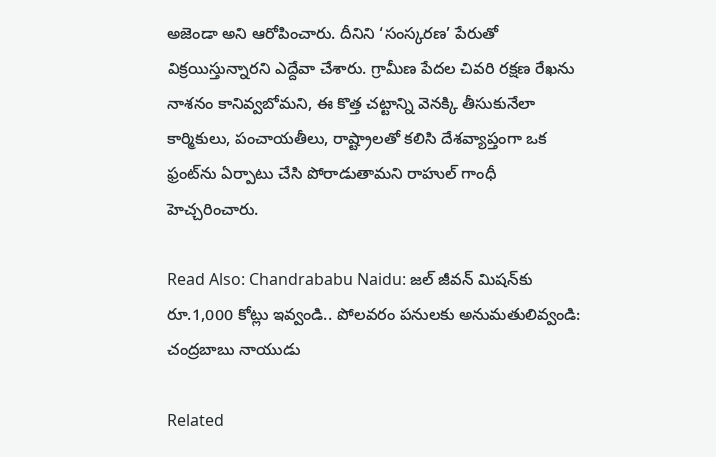అజెండా అని ఆరోపించారు. దీనిని ‘సంస్కరణ’ పేరుతో విక్రయిస్తున్నారని ఎద్దేవా చేశారు. గ్రామీణ పేదల చివరి రక్షణ రేఖను నాశనం కానివ్వబోమని, ఈ కొత్త చట్టాన్ని వెనక్కి తీసుకునేలా కార్మికులు, పంచాయతీలు, రాష్ట్రాలతో కలిసి దేశవ్యాప్తంగా ఒక ఫ్రంట్‌ను ఏర్పాటు చేసి పోరాడుతామని రాహుల్ గాంధీ హెచ్చరించారు.

Read Also: Chandrababu Naidu: జల్ జీవన్ మిషన్‌కు రూ.1,000 కోట్లు ఇవ్వండి.. పోలవరం పనులకు అనుమతులివ్వండి: చంద్రబాబు నాయుడు

Related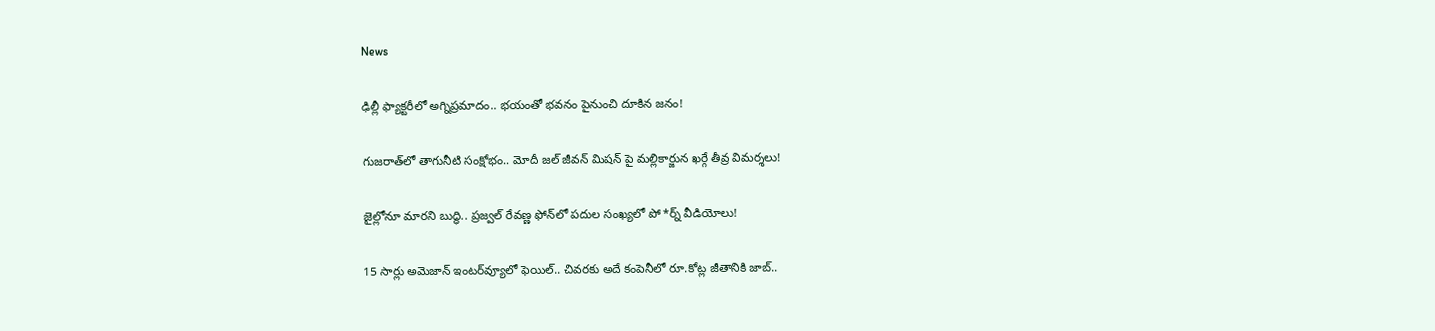News

ఢిల్లీ ఫ్యాక్టరీలో అగ్నిప్రమాదం.. భయంతో భవనం పైనుంచి దూకిన జనం!

గుజరాత్‌లో తాగునీటి సంక్షోభం.. మోదీ జల్ జీవన్ మిషన్ పై మల్లికార్జున ఖర్గే తీవ్ర విమర్శలు!

జైల్లోనూ మారని బుద్ధి.. ప్రజ్వల్ రేవణ్ణ ఫోన్‌లో పదుల సంఖ్యలో పో*ర్న్ వీడియోలు!

15 సార్లు అమెజాన్ ఇంటర్‌వ్యూలో ఫెయిల్.. చివరకు అదే కంపెనీలో రూ.కోట్ల జీతానికి జాబ్..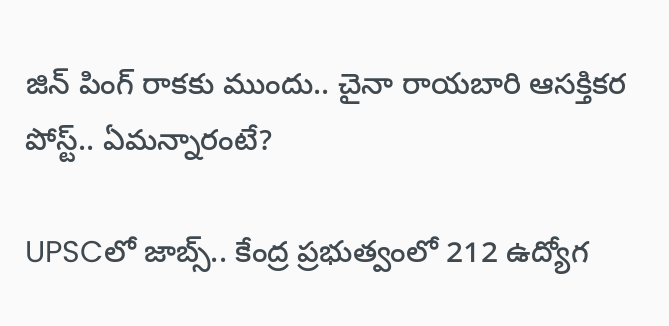జిన్ పింగ్ రాకకు ముందు.. చైనా రాయబారి ఆసక్తికర పోస్ట్.. ఏమన్నారంటే?

UPSCలో జాబ్స్.. కేంద్ర ప్రభుత్వంలో 212 ఉద్యోగ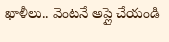ఖాళీలు.. వెంటనే అప్లై చేయండి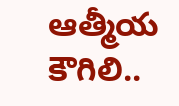ఆత్మీయ కౌగిలి..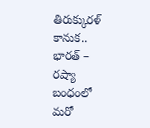తిరుక్కురళ్ కానుక.. భారత్ – రష్యా బంధంలో మరో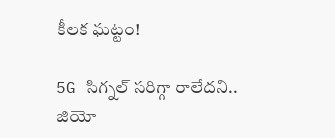కీలక ఘట్టం!

5G సిగ్నల్ సరిగ్గా రాలేదని.. జియో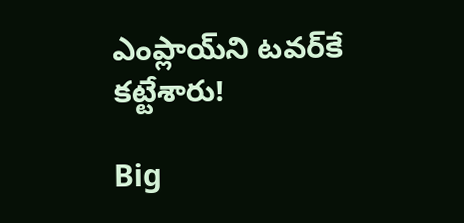ఎంప్లాయ్‌ని టవర్‌కే కట్టేశారు!

Big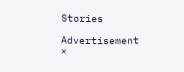Stories

Advertisement
×